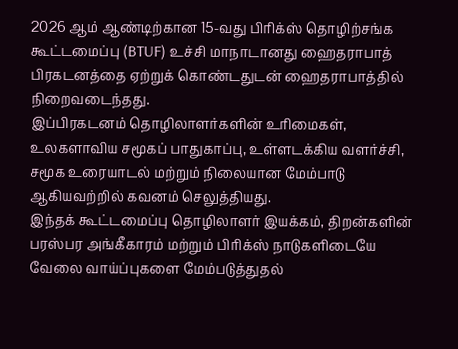2026 ஆம் ஆண்டிற்கான 15-வது பிரிக்ஸ் தொழிற்சங்க கூட்டமைப்பு (BTUF) உச்சி மாநாடானது ஹைதராபாத் பிரகடனத்தை ஏற்றுக் கொண்டதுடன் ஹைதராபாத்தில் நிறைவடைந்தது.
இப்பிரகடனம் தொழிலாளர்களின் உரிமைகள், உலகளாவிய சமூகப் பாதுகாப்பு, உள்ளடக்கிய வளர்ச்சி, சமூக உரையாடல் மற்றும் நிலையான மேம்பாடு ஆகியவற்றில் கவனம் செலுத்தியது.
இந்தக் கூட்டமைப்பு தொழிலாளர் இயக்கம், திறன்களின் பரஸ்பர அங்கீகாரம் மற்றும் பிரிக்ஸ் நாடுகளிடையே வேலை வாய்ப்புகளை மேம்படுத்துதல்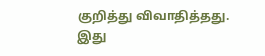குறித்து விவாதித்தது.
இது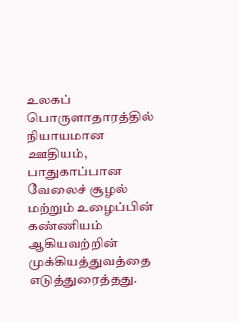உலகப் பொருளாதாரத்தில் நியாயமான ஊதியம், பாதுகாப்பான வேலைச் சூழல் மற்றும் உழைப்பின் கண்ணியம் ஆகியவற்றின் முக்கியத்துவத்தை எடுத்துரைத்தது.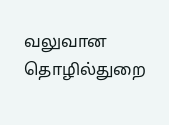வலுவான தொழில்துறை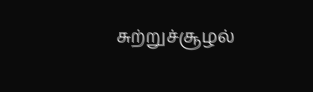சுற்றுச்சூழல்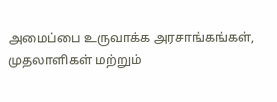அமைப்பை உருவாக்க அரசாங்கங்கள், முதலாளிகள் மற்றும்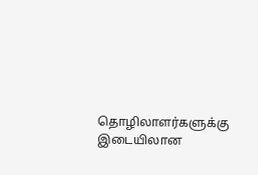தொழிலாளர்களுக்கு இடையிலான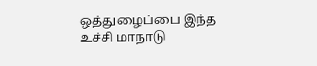ஒத்துழைப்பை இந்த உச்சி மாநாடு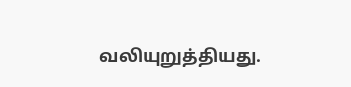வலியுறுத்தியது.